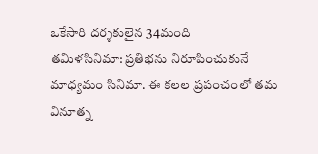ఒకేసారి దర్శకులైన 34మంది
తమిళసినిమా: ప్రతిభను నిరూపించుకునే మాధ్యమం సినిమా. ఈ కలల ప్రపంచంలో తమ వినూత్న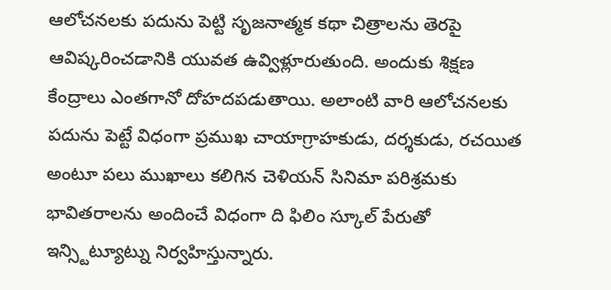ఆలోచనలకు పదును పెట్టి సృజనాత్మక కథా చిత్రాలను తెరపై ఆవిష్కరించడానికి యువత ఉవ్విళ్లూరుతుంది. అందుకు శిక్షణ కేంద్రాలు ఎంతగానో దోహదపడుతాయి. అలాంటి వారి ఆలోచనలకు పదును పెట్టే విధంగా ప్రముఖ చాయాగ్రాహకుడు, దర్శకుడు, రచయిత అంటూ పలు ముఖాలు కలిగిన చెళియన్ సినిమా పరిశ్రమకు భావితరాలను అందించే విధంగా ది ఫిలిం స్కూల్ పేరుతో ఇన్స్టిట్యూట్ను నిర్వహిస్తున్నారు.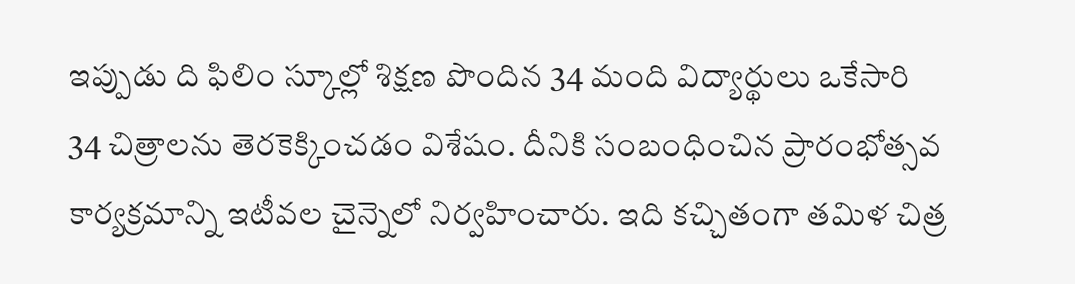ఇప్పుడు ది ఫిలిం స్కూల్లో శిక్షణ పొందిన 34 మంది విద్యార్థులు ఒకేసారి 34 చిత్రాలను తెరకెక్కించడం విశేషం. దీనికి సంబంధించిన ప్రారంభోత్సవ కార్యక్రమాన్ని ఇటీవల చైన్నెలో నిర్వహించారు. ఇది కచ్చితంగా తమిళ చిత్ర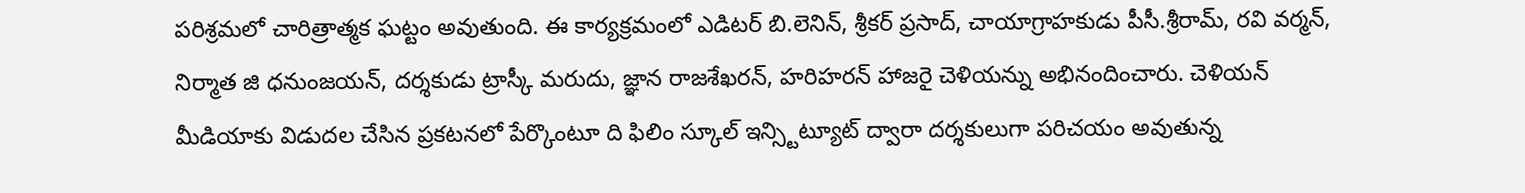పరిశ్రమలో చారిత్రాత్మక ఘట్టం అవుతుంది. ఈ కార్యక్రమంలో ఎడిటర్ బి.లెనిన్, శ్రీకర్ ప్రసాద్, చాయాగ్రాహకుడు పీసీ.శ్రీరామ్, రవి వర్మన్, నిర్మాత జి ధనుంజయన్, దర్శకుడు ట్రాస్కీ మరుదు, జ్ఞాన రాజశేఖరన్, హరిహరన్ హాజరై చెళియన్ను అభినందించారు. చెళియన్ మీడియాకు విడుదల చేసిన ప్రకటనలో పేర్కొంటూ ది ఫిలిం స్కూల్ ఇన్స్టిట్యూట్ ద్వారా దర్శకులుగా పరిచయం అవుతున్న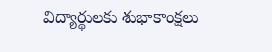విద్యార్థులకు శుభాకాంక్షలు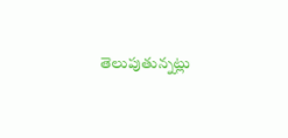తెలుపుతున్నట్లు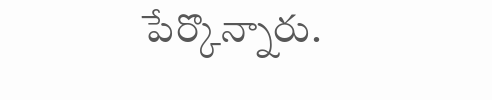పేర్కొన్నారు.